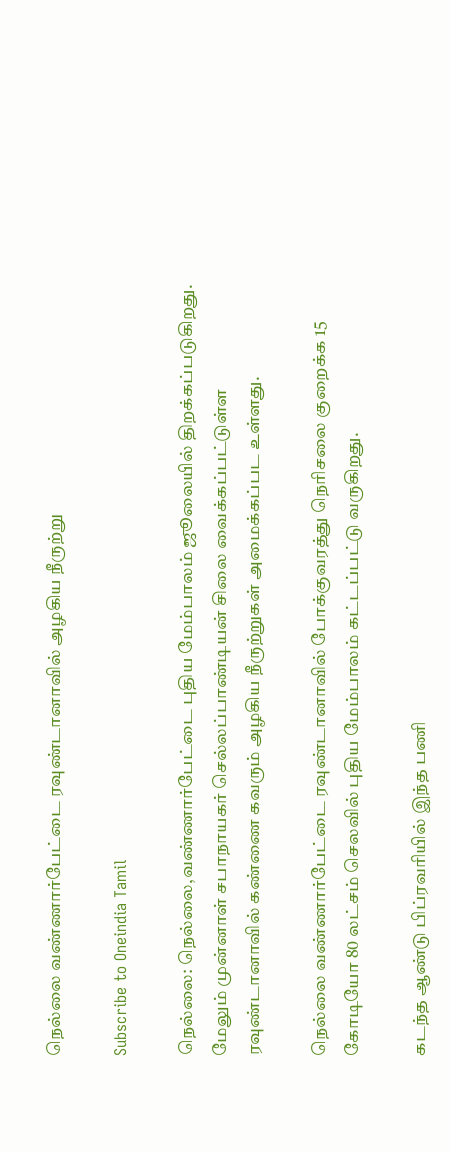நெல்லை வண்ணார்பேட்டை ரவுண்டானாவில் அழகிய நீருற்று

Subscribe to Oneindia Tamil

நெல்லை: நெல்லை,வண்ணார்பேட்டை புதிய மேம்பாலம் ஜூலையில் திறக்கப்படுகிறது. மேலும் முன்னாள் சபாநாயகர் செல்லப்பாண்டியன் சிலை வைக்கப்பட்டுள்ள ரவுண்டானாவில் கண்ணை கவரும் அழகிய நீருற்றுகள் அமைக்கப்பட உள்ளது.

நெல்லை வண்ணார்பேட்டை ரவுண்டானாவில் போக்குவரத்து நெரிசலை குறைக்க 15 கோடியோ 80 லட்சம் செலவில் புதிய மேம்பாலம் கட்டப்பட்டு வருகிறது.

கடந்த ஆண்டு பிப்ரவரியில் இந்த பணி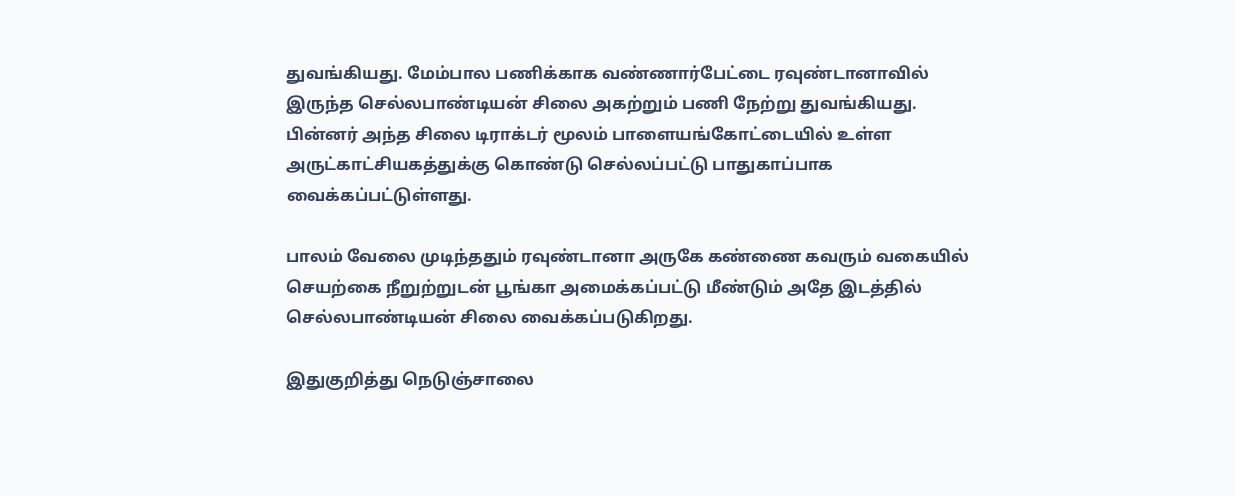துவங்கியது. மேம்பால பணிக்காக வண்ணார்பேட்டை ரவுண்டானாவில் இருந்த செல்லபாண்டியன் சிலை அகற்றும் பணி நேற்று துவங்கியது. பின்னர் அந்த சிலை டிராக்டர் மூலம் பாளையங்கோட்டையில் உள்ள அருட்காட்சியகத்துக்கு கொண்டு செல்லப்பட்டு பாதுகாப்பாக வைக்கப்பட்டுள்ளது.

பாலம் வேலை முடிந்ததும் ரவுண்டானா அருகே கண்ணை கவரும் வகையில் செயற்கை நீறுற்றுடன் பூங்கா அமைக்கப்பட்டு மீண்டும் அதே இடத்தில் செல்லபாண்டியன் சிலை வைக்கப்படுகிறது.

இதுகுறித்து நெடுஞ்சாலை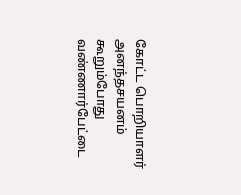கோட்ட பொறியாளர் அனந்தசயனம் கூறும்போது வண்ணார்பேட்டை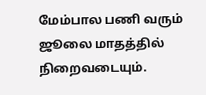மேம்பால பணி வரும் ஜூலை மாதத்தில் நிறைவடையும்.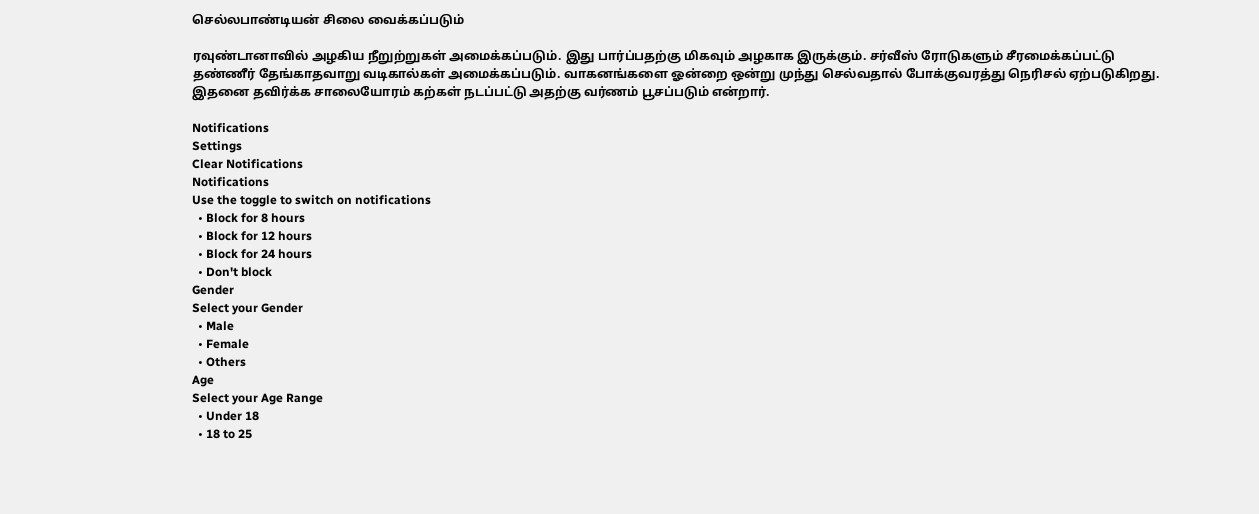செல்லபாண்டியன் சிலை வைக்கப்படும்

ரவுண்டானாவில் அழகிய நீறுற்றுகள் அமைக்கப்படும். இது பார்ப்பதற்கு மிகவும் அழகாக இருக்கும். சர்வீஸ் ரோடுகளும் சீரமைக்கப்பட்டு தண்ணீர் தேங்காதவாறு வடிகால்கள் அமைக்கப்படும். வாகனங்களை ஓன்றை ஒன்று முந்து செல்வதால் போக்குவரத்து நெரிசல் ஏற்படுகிறது. இதனை தவிர்க்க சாலையோரம் கற்கள் நடப்பட்டு அதற்கு வர்ணம் பூசப்படும் என்றார்.

Notifications
Settings
Clear Notifications
Notifications
Use the toggle to switch on notifications
  • Block for 8 hours
  • Block for 12 hours
  • Block for 24 hours
  • Don't block
Gender
Select your Gender
  • Male
  • Female
  • Others
Age
Select your Age Range
  • Under 18
  • 18 to 25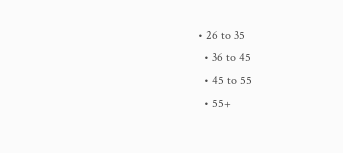• 26 to 35
  • 36 to 45
  • 45 to 55
  • 55+